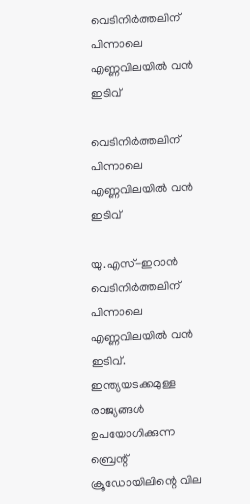വെടിനിര്‍ത്തലിന് പിന്നാലെ എണ്ണവിലയില്‍ വന്‍ ഇടിവ്

വെടിനിര്‍ത്തലിന് പിന്നാലെ എണ്ണവിലയില്‍ വന്‍ ഇടിവ്

യു.എസ്-ഇറാന്‍ വെടിനിര്‍ത്തലിന് പിന്നാലെ എണ്ണവിലയില്‍ വന്‍ ഇടിവ്. ഇന്ത്യയടക്കമുള്ള രാജ്യങ്ങള്‍ ഉപയോഗിക്കുന്ന ബ്രെന്റ് ക്രൂഡോയിലിന്റെ വില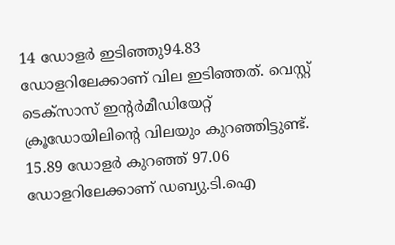14 ഡോളര്‍ ഇടിഞ്ഞു94.83 ഡോളറിലേക്കാണ് വില ഇടിഞ്ഞത്. വെസ്റ്റ് ടെക്‌സാസ് ഇന്റര്‍മീഡിയേറ്റ് ക്രൂഡോയിലിന്റെ വിലയും കുറഞ്ഞിട്ടുണ്ട്. 15.89 ഡോളര്‍ കുറഞ്ഞ് 97.06 ഡോളറിലേക്കാണ് ഡബ്യു.ടി.ഐ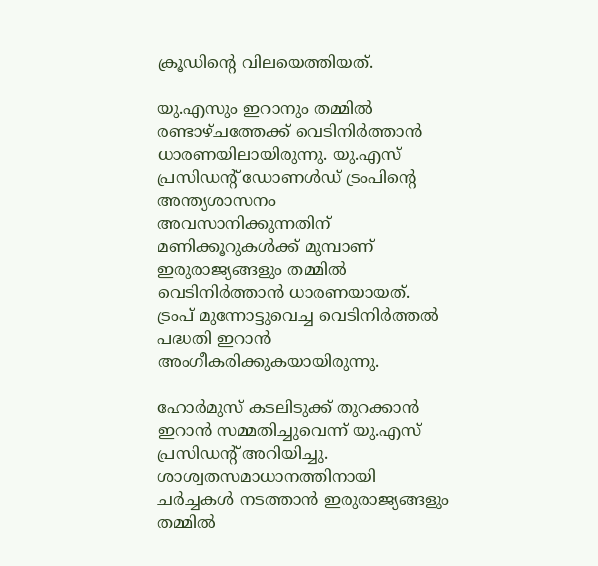ക്രൂഡിന്റെ വിലയെത്തിയത്.

യു.എസും ഇറാനും തമ്മില്‍ രണ്ടാഴ്ചത്തേക്ക് വെടിനിര്‍ത്താന്‍ ധാരണയിലായിരുന്നു. യു.എസ് പ്രസിഡന്റ് ഡോണള്‍ഡ് ട്രംപിന്റെ അന്ത്യശാസനം അവസാനിക്കുന്നതിന് മണിക്കൂറുകള്‍ക്ക് മുമ്പാണ് ഇരുരാജ്യങ്ങളും തമ്മില്‍ വെടിനിര്‍ത്താന്‍ ധാരണയായത്. ട്രംപ് മുന്നോട്ടുവെച്ച വെടിനിര്‍ത്തല്‍ പദ്ധതി ഇറാന്‍ അംഗീകരിക്കുകയായിരുന്നു.

ഹോര്‍മുസ് കടലിടുക്ക് തുറക്കാന്‍ ഇറാന്‍ സമ്മതിച്ചുവെന്ന് യു.എസ് പ്രസിഡന്റ് അറിയിച്ചു. ശാശ്വതസമാധാനത്തിനായി ചര്‍ച്ചകള്‍ നടത്താന്‍ ഇരുരാജ്യങ്ങളും തമ്മില്‍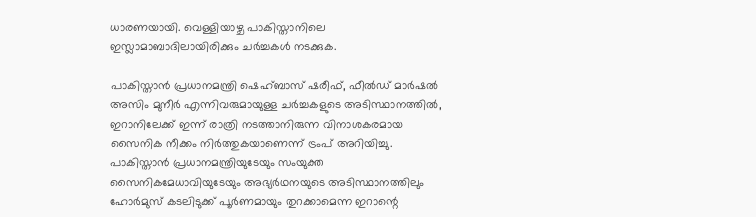ധാരണയായി. വെള്ളിയാഴ്ച പാകിസ്താനിലെ ഇസ്ലാമാബാദിലായിരിക്കും ചര്‍ച്ചകള്‍ നടക്കുക.

പാകിസ്താന്‍ പ്രധാനമന്ത്രി ഷെഹ്ബാസ് ഷരീഫ്, ഫീല്‍ഡ് മാര്‍ഷല്‍ അസിം മുനീര്‍ എന്നിവരുമായുള്ള ചര്‍ച്ചകളുടെ അടിസ്ഥാനത്തില്‍, ഇറാനിലേക്ക് ഇന്ന് രാത്രി നടത്താനിരുന്ന വിനാശകരമായ സൈനിക നീക്കം നിര്‍ത്തുകയാണെന്ന് ട്രംപ് അറിയിച്ചു. പാകിസ്താന്‍ പ്രധാനമന്ത്രിയുടേയും സംയുക്ത സൈനികമേധാവിയുടേയും അഭ്യര്‍ഥനയുടെ അടിസ്ഥാനത്തിലും ഹോര്‍മുസ് കടലിടുക്ക് പൂര്‍ണമായും തുറക്കാമെന്ന ഇറാന്റെ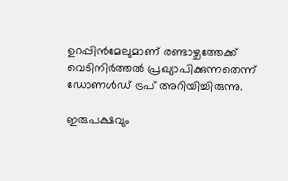ഉറപ്പിന്‍മേലുമാണ് രണ്ടാഴ്ചത്തേക്ക് വെടിനിര്‍ത്തല്‍ പ്രഖ്യാപിക്കുന്നതെന്ന് ഡോണള്‍ഡ് ട്രപ് അറിയിച്ചിരുന്നു.

ഇരുപക്ഷവും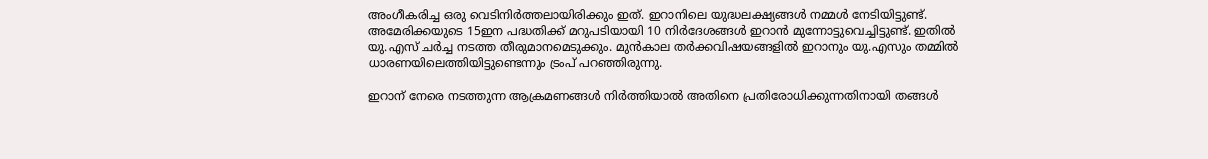അംഗീകരിച്ച ഒരു വെടിനിര്‍ത്തലായിരിക്കും ഇത്. ഇറാനിലെ യുദ്ധലക്ഷ്യങ്ങള്‍ നമ്മള്‍ നേടിയിട്ടുണ്ട്. അമേരിക്കയുടെ 15ഇന പദ്ധതിക്ക് മറുപടിയായി 10 നിര്‍ദേശങ്ങള്‍ ഇറാന്‍ മുന്നോട്ടുവെച്ചിട്ടുണ്ട്. ഇതില്‍ യു.എസ് ചര്‍ച്ച നടത്ത തീരുമാനമെടുക്കും. മുന്‍കാല തര്‍ക്കവിഷയങ്ങളില്‍ ഇറാനും യു.എസും തമ്മില്‍ ധാരണയിലെത്തിയിട്ടുണ്ടെന്നും ട്രംപ് പറഞ്ഞിരുന്നു.

ഇറാന് നേരെ നടത്തുന്ന ആക്രമണങ്ങള്‍ നിര്‍ത്തിയാല്‍ അതിനെ പ്രതിരോധിക്കുന്നതിനായി തങ്ങള്‍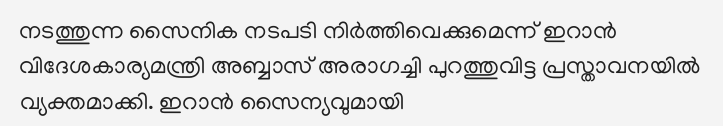നടത്തുന്ന സൈനിക നടപടി നിര്‍ത്തിവെക്കുമെന്ന് ഇറാന്‍ വിദേശകാര്യമന്ത്രി അബ്ബാസ് അരാഗച്ചി പുറത്തുവിട്ട പ്രസ്താവനയില്‍ വ്യക്തമാക്കി. ഇറാന്‍ സൈന്യവുമായി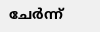ചേര്‍ന്ന്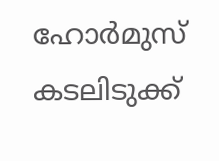ഹോര്‍മുസ് കടലിടുക്ക്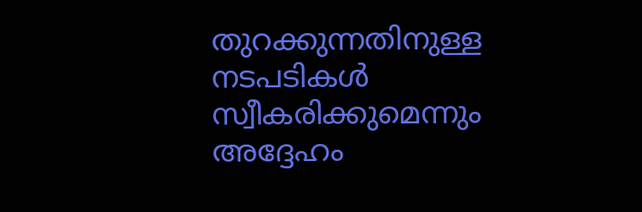തുറക്കുന്നതിനുള്ള നടപടികള്‍ സ്വീകരിക്കുമെന്നും അദ്ദേഹം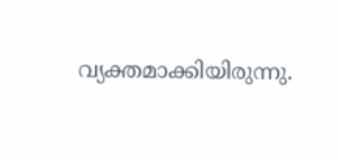വ്യക്തമാക്കിയിരുന്നു.